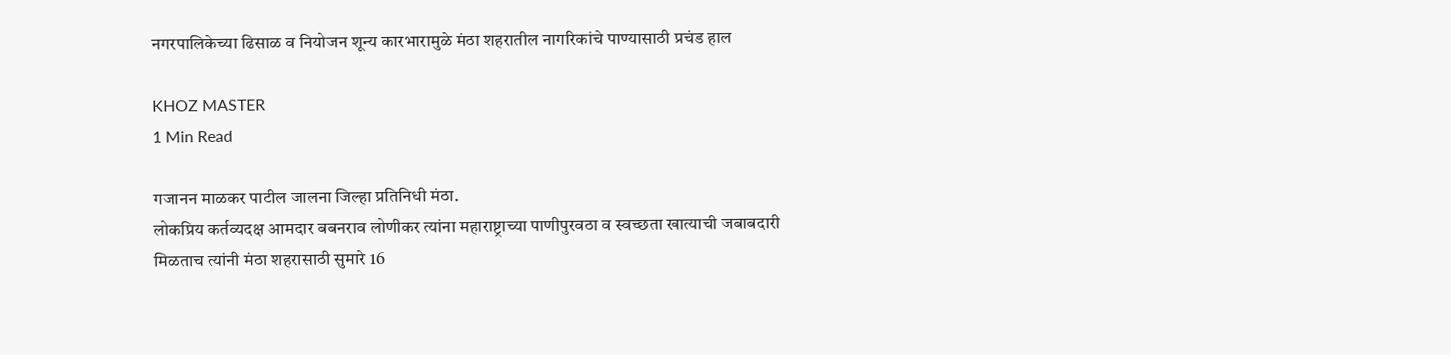नगरपालिकेच्या ढिसाळ व नियोजन शून्य कारभारामुळे मंठा शहरातील नागरिकांचे पाण्यासाठी प्रचंड हाल

KHOZ MASTER
1 Min Read

गजानन माळकर पाटील जालना जिल्हा प्रतिनिधी मंठा.
लोकप्रिय कर्तव्यदक्ष आमदार बबनराव लोणीकर त्यांना महाराष्ट्राच्या पाणीपुरवठा व स्वच्छता खात्याची जबाबदारी मिळताच त्यांनी मंठा शहरासाठी सुमारे 16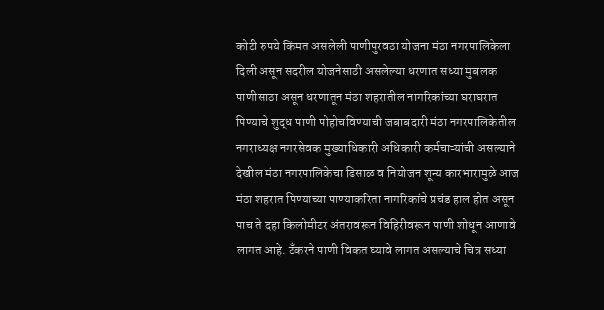कोटी रुपये किंमत असलेली पाणीपुरवठा योजना मंठा नगरपालिकेला दिली असून सदरील योजनेसाठी असलेल्या धरणात सध्या मुबलक पाणीसाठा असून धरणातून मंठा शहरातील नागरिकांच्या घराघरात पिण्याचे शुद्ध पाणी पोहोचविण्याची जबाबदारी मंठा नगरपालिकेतील नगराध्यक्ष नगरसेवक मुख्याधिकारी अधिकारी कर्मचाऱ्यांची असल्याने देखील मंठा नगरपालिकेचा ढिसाळ व नियोजन शून्य कारभारामुळे आज मंठा शहरात पिण्याच्या पाण्याकरिता नागरिकांचे प्रचंड हाल होत असून पाच ते दहा किलोमीटर अंतरावरून विहिरीवरून पाणी शोधून आणावे लागत आहे. टँकरने पाणी विकत घ्यावे लागत असल्याचे चित्र सध्या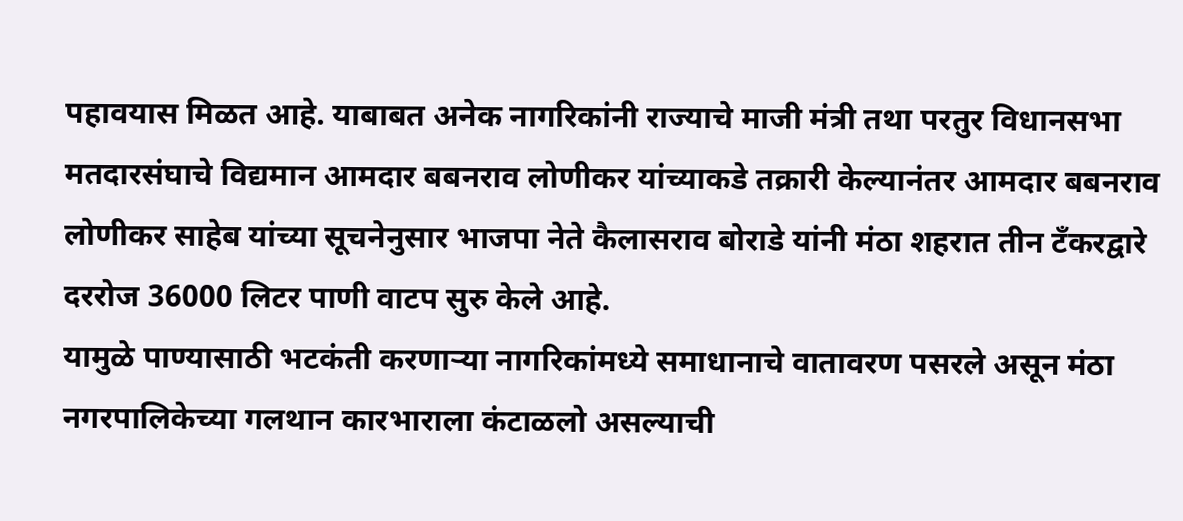पहावयास मिळत आहे. याबाबत अनेक नागरिकांनी राज्याचे माजी मंत्री तथा परतुर विधानसभा मतदारसंघाचे विद्यमान आमदार बबनराव लोणीकर यांच्याकडे तक्रारी केल्यानंतर आमदार बबनराव लोणीकर साहेब यांच्या सूचनेनुसार भाजपा नेते कैलासराव बोराडे यांनी मंठा शहरात तीन टँकरद्वारे दररोज 36000 लिटर पाणी वाटप सुरु केले आहे.
यामुळे पाण्यासाठी भटकंती करणाऱ्या नागरिकांमध्ये समाधानाचे वातावरण पसरले असून मंठा नगरपालिकेच्या गलथान कारभाराला कंटाळलो असल्याची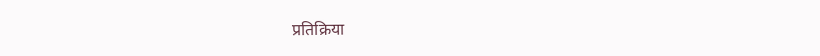प्रतिक्रिया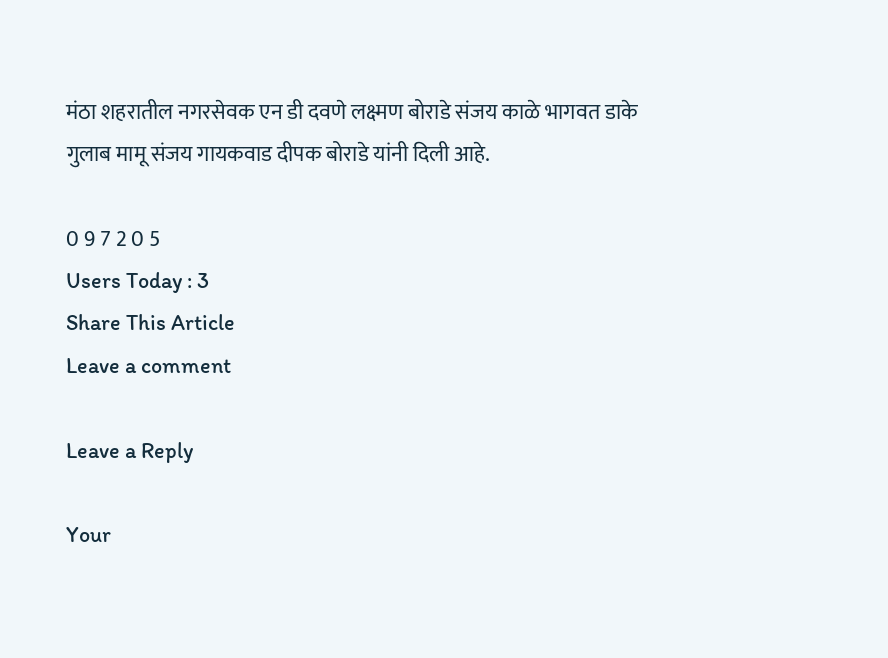मंठा शहरातील नगरसेवक एन डी दवणे लक्ष्मण बोराडे संजय काळे भागवत डाके गुलाब मामू संजय गायकवाड दीपक बोराडे यांनी दिली आहे.

0 9 7 2 0 5
Users Today : 3
Share This Article
Leave a comment

Leave a Reply

Your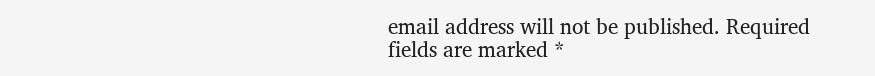email address will not be published. Required fields are marked *